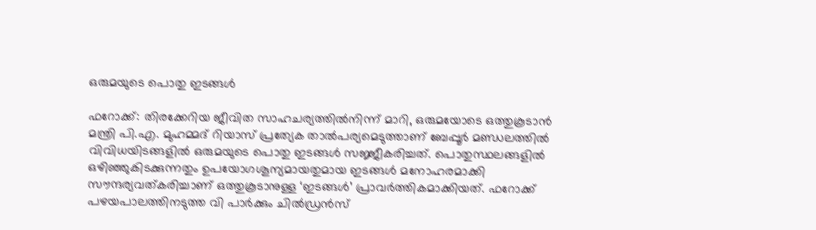ഒരുമയുടെ പൊതു ഇടങ്ങൾ

ഫറോക്ക്: തിരക്കേറിയ ജീവിത സാഹചര്യത്തിൽനിന്ന് മാറി, ഒരുമയോടെ ഒത്തുകൂടാൻ മന്ത്രി പി.എ. മുഹമ്മദ് റിയാസ് പ്രത്യേക താൽപര്യമെടുത്താണ് ബേപ്പൂർ മണ്ഡലത്തിൽ വിവിധയിടങ്ങളിൽ ഒരുമയുടെ പൊതു ഇടങ്ങൾ സജ്ജീകരിച്ചത്. പൊതുസ്ഥലങ്ങളിൽ ഒഴിഞ്ഞുകിടക്കുന്നതും ഉപയോഗശൂന്യമായതുമായ ഇടങ്ങൾ മനോഹരമാക്കി സൗന്ദര്യവത്കരിച്ചാണ് ഒത്തുകൂടാനുള്ള ‘ഇടങ്ങൾ’ പ്രാവർത്തികമാക്കിയത്. ഫറോക്ക് പഴയപാലത്തിനടുത്ത വി പാർക്കും ചിൽഡ്രൻസ്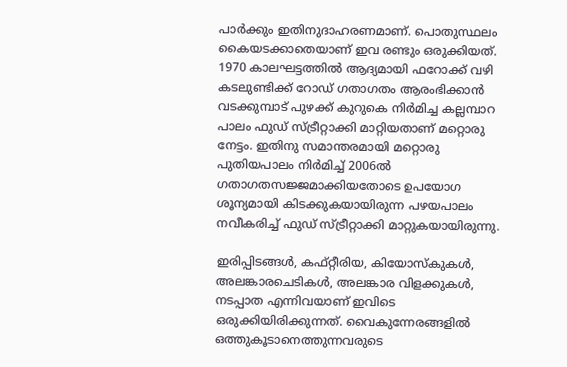പാർക്കും ഇതിനുദാഹരണമാണ്. പൊതുസ്ഥലം കൈയടക്കാതെയാണ് ഇവ രണ്ടും ഒരുക്കിയത്. 1970 കാലഘട്ടത്തിൽ ആദ്യമായി ഫറോക്ക് വഴി കടലുണ്ടിക്ക് റോഡ് ഗതാഗതം ആരംഭിക്കാൻ വടക്കുമ്പാട് പുഴക്ക് കുറുകെ നിർമിച്ച കല്ലമ്പാറ പാലം ഫുഡ് സ്ട്രീറ്റാക്കി മാറ്റിയതാണ് മറ്റൊരു നേട്ടം. ഇതിനു സമാന്തരമായി മറ്റൊരു പുതിയപാലം നിർമിച്ച് 2006ൽ ഗതാഗതസജ്ജമാക്കിയതോടെ ഉപയോഗ ശൂന്യമായി കിടക്കുകയായിരുന്ന പഴയപാലം നവീകരിച്ച് ഫുഡ് സ്ട്രീറ്റാക്കി മാറ്റുകയായിരുന്നു.

ഇരിപ്പിടങ്ങൾ, കഫ്റ്റീരിയ, കിയോസ്കുകൾ, അലങ്കാരചെടികൾ, അലങ്കാര വിളക്കുകൾ, നടപ്പാത എന്നിവയാണ് ഇവിടെ ഒരുക്കിയിരിക്കുന്നത്. വൈകുന്നേരങ്ങളിൽ ഒത്തുകൂടാനെത്തുന്നവരുടെ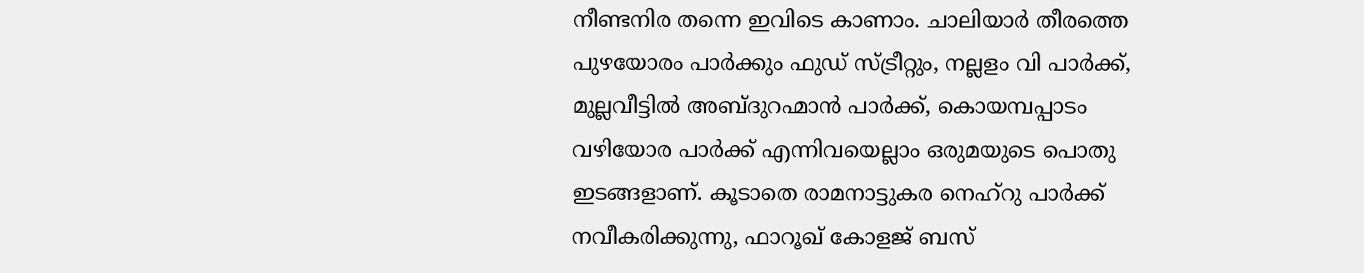നീണ്ടനിര തന്നെ ഇവിടെ കാണാം. ചാലിയാർ തീരത്തെ പുഴയോരം പാർക്കും ഫുഡ് സ്ട്രീറ്റും, നല്ലളം വി പാർക്ക്, മുല്ലവീട്ടിൽ അബ്ദുറഹ്മാൻ പാർക്ക്, കൊയമ്പപ്പാടം വഴിയോര പാർക്ക് എന്നിവയെല്ലാം ഒരുമയുടെ പൊതു ഇടങ്ങളാണ്. കൂടാതെ രാമനാട്ടുകര നെഹ്റു പാർക്ക് നവീകരിക്കുന്നു, ഫാറൂഖ് കോളജ് ബസ്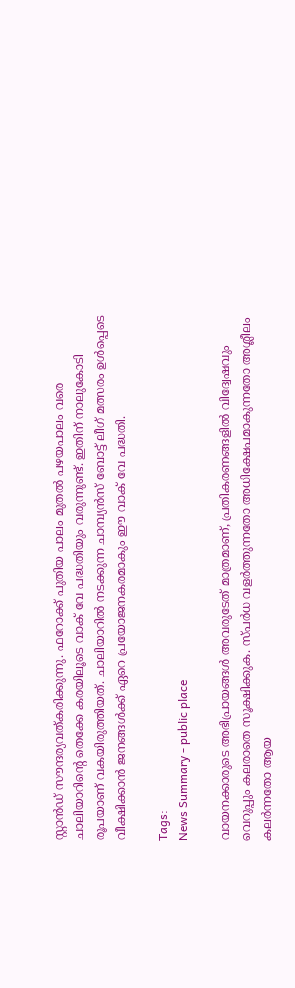സ്റ്റാൻഡ് സൗന്ദര്യവത്കരിക്കുന്നു. ഫറോക്ക് പുതിയ പാലം മുതൽ പഴയപാലം വരെ ചാലിയാറിന്റെ തെക്കേ കരയിലൂടെ വാക് വേ പദ്ധതിയും വരുന്നുണ്ട്. ഇതിന് നാലുകോടി രൂപയാണ് വകയിരുത്തിയത്. ചാലിയാറിൽ നടക്കുന്ന ചാമ്പ്യൻസ് ബോട്ട് ലീഗ് മത്സരം ഉൾപ്പെടെ വീക്ഷിക്കാൻ ജനങ്ങൾക്ക് ഏറെ പ്രയോജനകരമാകും ഈ വാക് വേ പദ്ധതി.

Tags:
News Summary - public place

വായനക്കാരുടെ അഭിപ്രായങ്ങള്‍ അവരുടേത് മാത്രമാണ്, പ്രതികരണങ്ങളിൽ വിദ്വേഷവും വെറുപ്പും കലരാതെ സൂക്ഷിക്കുക. സ്പർധ വളർത്തുന്നതോ അധിക്ഷേപമാകുന്നതോ അശ്ലീലം കലർന്നതോ ആയ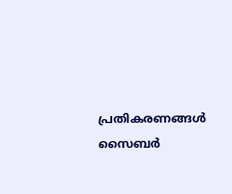പ്രതികരണങ്ങൾ സൈബർ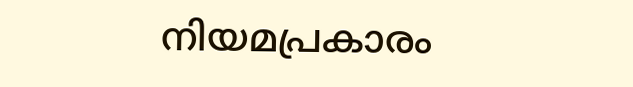നിയമപ്രകാരം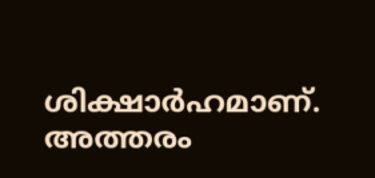ശിക്ഷാർഹമാണ്. അത്തരം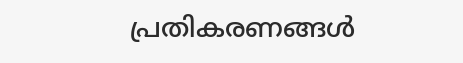പ്രതികരണങ്ങൾ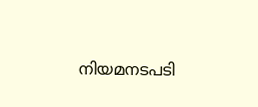നിയമനടപടി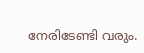നേരിടേണ്ടി വരും.